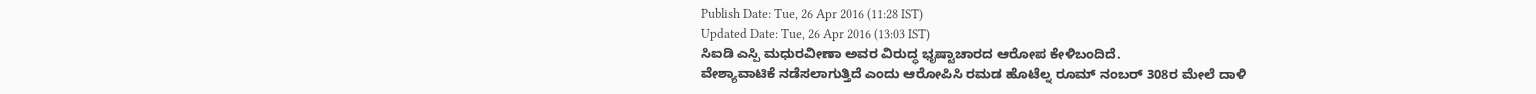Publish Date: Tue, 26 Apr 2016 (11:28 IST)
Updated Date: Tue, 26 Apr 2016 (13:03 IST)
ಸಿಐಡಿ ಎಸ್ಪಿ ಮಧುರವೀಣಾ ಅವರ ವಿರುದ್ಧ ಭೃಷ್ಟಾಚಾರದ ಆರೋಪ ಕೇಳಿಬಂದಿದೆ.
ವೇಶ್ಯಾವಾಟಿಕೆ ನಡೆಸಲಾಗುತ್ತಿದೆ ಎಂದು ಆರೋಪಿಸಿ ರಮಡ ಹೊಟೆಲ್ನ ರೂಮ್ ನಂಬರ್ 308ರ ಮೇಲೆ ದಾಳಿ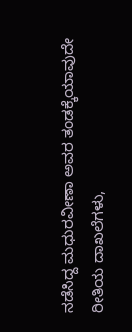ನಡೆಸಿದ್ದ ಮಧುರವೀಣಾ ಅವರ ತಂಡಕ್ಕೆಯಾವುದೇ ರೀತಿಯ ದಾಖಲೆಗಳು,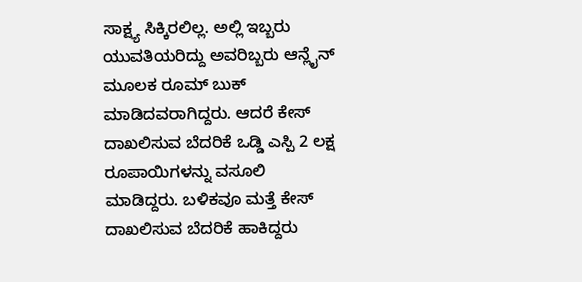ಸಾಕ್ಷ್ಯ ಸಿಕ್ಕಿರಲಿಲ್ಲ. ಅಲ್ಲಿ ಇಬ್ಬರು ಯುವತಿಯರಿದ್ದು ಅವರಿಬ್ಬರು ಆನ್ಲೈನ್ ಮೂಲಕ ರೂಮ್ ಬುಕ್ ಮಾಡಿದವರಾಗಿದ್ದರು. ಆದರೆ ಕೇಸ್ ದಾಖಲಿಸುವ ಬೆದರಿಕೆ ಒಡ್ಡಿ ಎಸ್ಪಿ 2 ಲಕ್ಷ ರೂಪಾಯಿಗಳನ್ನು ವಸೂಲಿ ಮಾಡಿದ್ದರು. ಬಳಿಕವೂ ಮತ್ತೆ ಕೇಸ್ ದಾಖಲಿಸುವ ಬೆದರಿಕೆ ಹಾಕಿದ್ದರು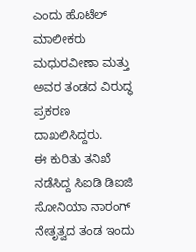ಎಂದು ಹೊಟೆಲ್ ಮಾಲೀಕರು ಮಧುರವೀಣಾ ಮತ್ತು ಅವರ ತಂಡದ ವಿರುದ್ಧ ಪ್ರಕರಣ ದಾಖಲಿಸಿದ್ದರು.
ಈ ಕುರಿತು ತನಿಖೆ ನಡೆಸಿದ್ದ ಸಿಐಡಿ ಡಿಐಜಿ ಸೋನಿಯಾ ನಾರಂಗ್ ನೇತೃತ್ವದ ತಂಡ ಇಂದು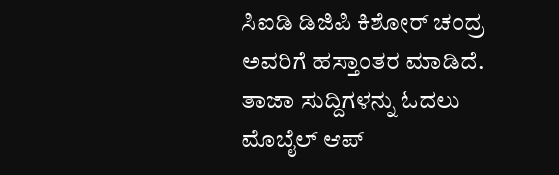ಸಿಐಡಿ ಡಿಜಿಪಿ ಕಿಶೋರ್ ಚಂದ್ರ ಅವರಿಗೆ ಹಸ್ತಾಂತರ ಮಾಡಿದೆ.
ತಾಜಾ ಸುದ್ದಿಗಳನ್ನು ಓದಲು
ಮೊಬೈಲ್ ಆಪ್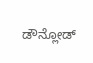ಡೌನ್ಲೋಡ್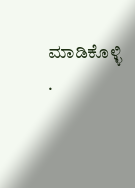ಮಾಡಿಕೊಳ್ಳಿ .